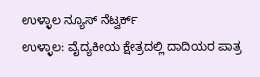ಉಳ್ಳಾಲ ನ್ಯೂಸ್ ನೆಟ್ವರ್ಕ್
ಉಳ್ಳಾಲ: ವೈದ್ಯಕೀಯ ಕ್ಷೇತ್ರದಲ್ಲಿ ದಾದಿಯರ ಪಾತ್ರ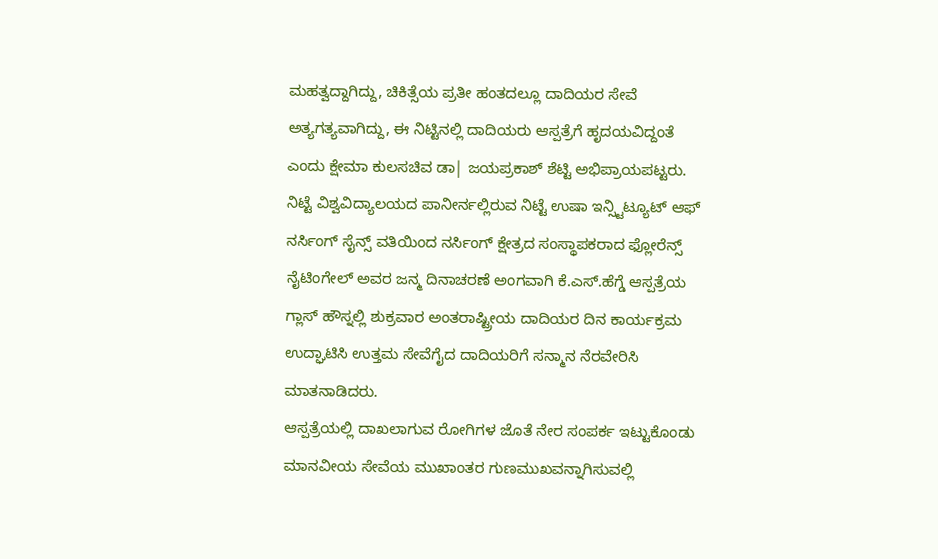ಮಹತ್ವದ್ದಾಗಿದ್ದು, ಚಿಕಿತ್ಸೆಯ ಪ್ರತೀ ಹಂತದಲ್ಲೂ ದಾದಿಯರ ಸೇವೆ ಅತ್ಯಗತ್ಯವಾಗಿದ್ದು, ಈ ನಿಟ್ಟಿನಲ್ಲಿ ದಾದಿಯರು ಆಸ್ಪತ್ರೆಗೆ ಹೃದಯವಿದ್ದಂತೆ ಎಂದು ಕ್ಷೇಮಾ ಕುಲಸಚಿವ ಡಾ| ಜಯಪ್ರಕಾಶ್ ಶೆಟ್ಟಿ ಅಭಿಪ್ರಾಯಪಟ್ಟರು.
ನಿಟ್ಟೆ ವಿಶ್ವವಿದ್ಯಾಲಯದ ಪಾನೀರ್ನಲ್ಲಿರುವ ನಿಟ್ಟೆ ಉಷಾ ಇನ್ಸ್ಟಿಟ್ಯೂಟ್ ಆಫ್ ನರ್ಸಿಂಗ್ ಸೈನ್ಸ್ ವತಿಯಿಂದ ನರ್ಸಿಂಗ್ ಕ್ಷೇತ್ರದ ಸಂಸ್ಥಾಪಕರಾದ ಫ್ಲೋರೆನ್ಸ್ ನೈಟಿಂಗೇಲ್ ಅವರ ಜನ್ಮ ದಿನಾಚರಣೆ ಅಂಗವಾಗಿ ಕೆ.ಎಸ್.ಹೆಗ್ಡೆ ಆಸ್ಪತ್ರೆಯ ಗ್ಲಾಸ್ ಹೌಸ್ನಲ್ಲಿ ಶುಕ್ರವಾರ ಅಂತರಾಷ್ಟ್ರೀಯ ದಾದಿಯರ ದಿನ ಕಾರ್ಯಕ್ರಮ ಉದ್ಘಾಟಿಸಿ ಉತ್ತಮ ಸೇವೆಗೈದ ದಾದಿಯರಿಗೆ ಸನ್ಮಾನ ನೆರವೇರಿಸಿ ಮಾತನಾಡಿದರು.
ಆಸ್ಪತ್ರೆಯಲ್ಲಿ ದಾಖಲಾಗುವ ರೋಗಿಗಳ ಜೊತೆ ನೇರ ಸಂಪರ್ಕ ಇಟ್ಟುಕೊಂಡು ಮಾನವೀಯ ಸೇವೆಯ ಮುಖಾಂತರ ಗುಣಮುಖವನ್ನಾಗಿಸುವಲ್ಲಿ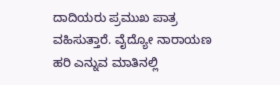ದಾದಿಯರು ಪ್ರಮುಖ ಪಾತ್ರ ವಹಿಸುತ್ತಾರೆ. ವೈದ್ಯೋ ನಾರಾಯಣ ಹರಿ ಎನ್ನುವ ಮಾತಿನಲ್ಲಿ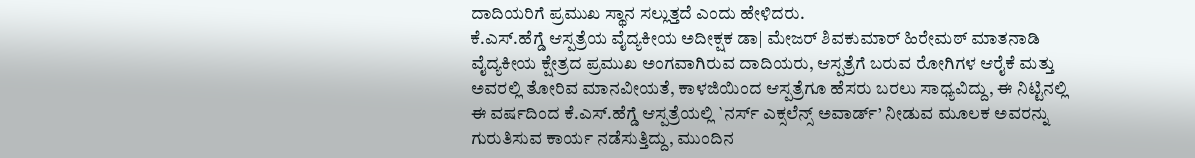ದಾದಿಯರಿಗೆ ಪ್ರಮುಖ ಸ್ಥಾನ ಸಲ್ಲುತ್ತದೆ ಎಂದು ಹೇಳಿದರು.
ಕೆ.ಎಸ್.ಹೆಗ್ಡೆ ಆಸ್ಪತ್ರೆಯ ವೈದ್ಯಕೀಯ ಅದೀಕ್ಷಕ ಡಾ| ಮೇಜರ್ ಶಿವಕುಮಾರ್ ಹಿರೇಮಠ್ ಮಾತನಾಡಿ ವೈದ್ಯಕೀಯ ಕ್ಷೇತ್ರದ ಪ್ರಮುಖ ಅಂಗವಾಗಿರುವ ದಾದಿಯರು, ಆಸ್ಪತ್ರೆಗೆ ಬರುವ ರೋಗಿಗಳ ಆರೈಕೆ ಮತ್ತು ಅವರಲ್ಲಿ ತೋರಿವ ಮಾನವೀಯತೆ, ಕಾಳಜಿಯಿಂದ ಆಸ್ಪತ್ರೆಗೂ ಹೆಸರು ಬರಲು ಸಾಧ್ಯವಿದ್ದು, ಈ ನಿಟ್ಟಿನಲ್ಲಿ ಈ ವರ್ಷದಿಂದ ಕೆ.ಎಸ್.ಹೆಗ್ಡೆ ಆಸ್ಪತ್ರೆಯಲ್ಲಿ `ನರ್ಸ್ ಎಕ್ಸಲೆನ್ಸ್ ಅವಾರ್ಡ್’ ನೀಡುವ ಮೂಲಕ ಅವರನ್ನು ಗುರುತಿಸುವ ಕಾರ್ಯ ನಡೆಸುತ್ತಿದ್ದು, ಮುಂದಿನ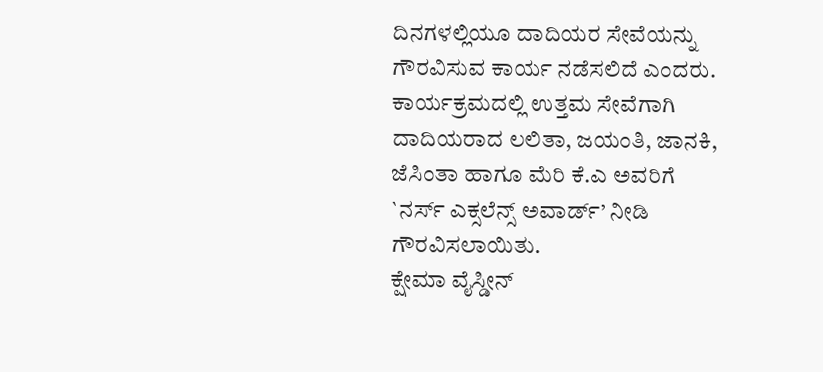ದಿನಗಳಲ್ಲಿಯೂ ದಾದಿಯರ ಸೇವೆಯನ್ನು ಗೌರವಿಸುವ ಕಾರ್ಯ ನಡೆಸಲಿದೆ ಎಂದರು.
ಕಾರ್ಯಕ್ರಮದಲ್ಲಿ ಉತ್ತಮ ಸೇವೆಗಾಗಿ ದಾದಿಯರಾದ ಲಲಿತಾ, ಜಯಂತಿ, ಜಾನಕಿ, ಜೆಸಿಂತಾ ಹಾಗೂ ಮೆರಿ ಕೆ.ಎ ಅವರಿಗೆ `ನರ್ಸ್ ಎಕ್ಸಲೆನ್ಸ್ ಅವಾರ್ಡ್’ ನೀಡಿ ಗೌರವಿಸಲಾಯಿತು.
ಕ್ಷೇಮಾ ವೈಸ್ಡೀನ್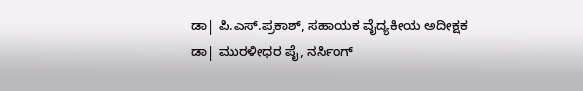ಡಾ| ಪಿ.ಎಸ್.ಪ್ರಕಾಶ್, ಸಹಾಯಕ ವೈದ್ಯಕೀಯ ಅದೀಕ್ಷಕ ಡಾ| ಮುರಳೀಧರ ಪೈ, ನರ್ಸಿಂಗ್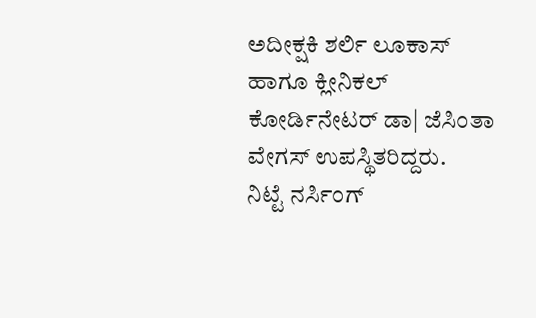ಅದೀಕ್ಷಕಿ ಶರ್ಲಿ ಲೂಕಾಸ್ ಹಾಗೂ ಕ್ಲೀನಿಕಲ್ ಕೋರ್ಡಿನೇಟರ್ ಡಾ| ಜೆಸಿಂತಾ ವೇಗಸ್ ಉಪಸ್ಥಿತರಿದ್ದರು.
ನಿಟ್ಟೆ ನರ್ಸಿಂಗ್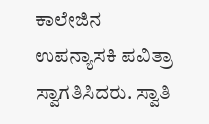ಕಾಲೇಜಿನ ಉಪನ್ಯಾಸಕಿ ಪವಿತ್ರಾ ಸ್ವಾಗತಿಸಿದರು. ಸ್ವಾತಿ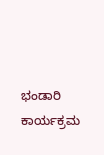ಭಂಡಾರಿ ಕಾರ್ಯಕ್ರಮ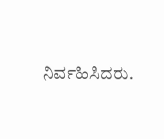ನಿರ್ವಹಿಸಿದರು.